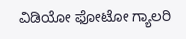ವಿಡಿಯೋ ಫೋಟೋ ಗ್ಯಾಲರಿ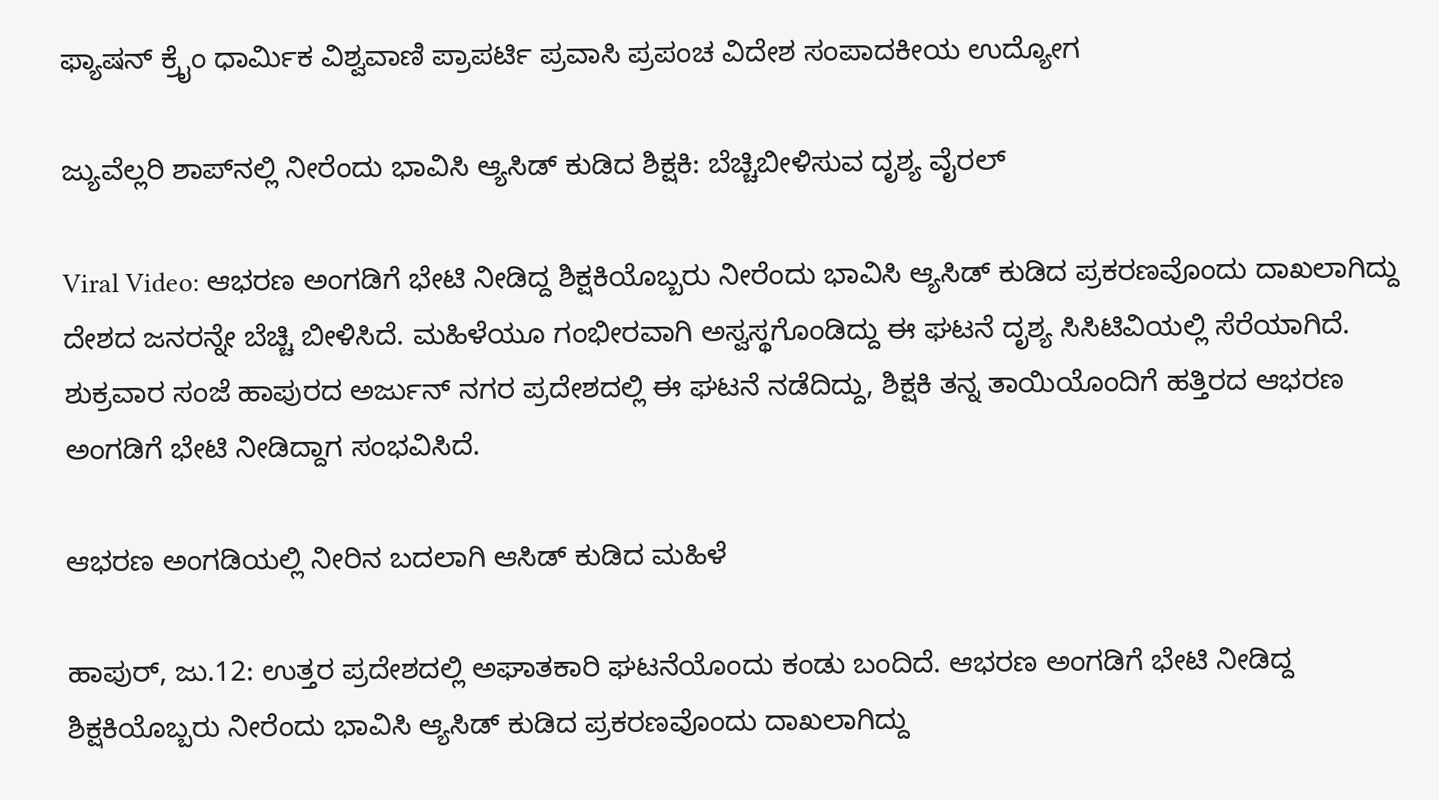ಫ್ಯಾಷನ್ ಕ್ರೈಂ ಧಾರ್ಮಿಕ ವಿಶ್ವವಾಣಿ ಪ್ರಾಪರ್ಟಿ ಪ್ರವಾಸಿ ಪ್ರಪಂಚ ವಿದೇಶ ಸಂಪಾದಕೀಯ ಉದ್ಯೋಗ

ಜ್ಯುವೆಲ್ಲರಿ ಶಾಪ್‌ನಲ್ಲಿ ನೀರೆಂದು ಭಾವಿಸಿ ಆ್ಯಸಿಡ್ ಕುಡಿದ ಶಿಕ್ಷಕಿ: ಬೆಚ್ಚಿಬೀಳಿಸುವ ದೃಶ್ಯ ವೈರಲ್

Viral Video: ಆಭರಣ ಅಂಗಡಿಗೆ ಭೇಟಿ ನೀಡಿದ್ದ ಶಿಕ್ಷಕಿಯೊಬ್ಬರು ನೀರೆಂದು ಭಾವಿಸಿ ಆ್ಯಸಿಡ್ ಕುಡಿದ ಪ್ರಕರಣವೊಂದು ದಾಖಲಾಗಿದ್ದು ದೇಶದ ಜನರನ್ನೇ ಬೆಚ್ಚಿ ಬೀಳಿಸಿದೆ. ಮಹಿಳೆಯೂ ಗಂಭೀರವಾಗಿ ಅಸ್ವಸ್ಥಗೊಂಡಿದ್ದು ಈ ಘಟನೆ ದೃಶ್ಯ ಸಿಸಿಟಿವಿಯಲ್ಲಿ ಸೆರೆಯಾಗಿದೆ. ಶುಕ್ರವಾರ ಸಂಜೆ ಹಾಪುರದ ಅರ್ಜುನ್ ನಗರ ಪ್ರದೇಶದಲ್ಲಿ ಈ ಘಟನೆ ನಡೆದಿದ್ದು, ಶಿಕ್ಷಕಿ ತನ್ನ ತಾಯಿಯೊಂದಿಗೆ ಹತ್ತಿರದ ಆಭರಣ ಅಂಗಡಿಗೆ ಭೇಟಿ ನೀಡಿದ್ದಾಗ ಸಂಭವಿಸಿದೆ.

ಆಭರಣ ಅಂಗಡಿಯಲ್ಲಿ ನೀರಿನ ಬದಲಾಗಿ ಆಸಿಡ್ ಕುಡಿದ ಮಹಿಳೆ

ಹಾಪುರ್, ಜು.12: ಉತ್ತರ ಪ್ರದೇಶದಲ್ಲಿ ಅಘಾತಕಾರಿ ಘಟನೆಯೊಂದು ಕಂಡು ಬಂದಿದೆ. ಆಭರಣ ಅಂಗಡಿಗೆ ಭೇಟಿ ನೀಡಿದ್ದ ಶಿಕ್ಷಕಿಯೊಬ್ಬರು ನೀರೆಂದು ಭಾವಿಸಿ ಆ್ಯಸಿಡ್ ಕುಡಿದ ಪ್ರಕರಣವೊಂದು ದಾಖಲಾಗಿದ್ದು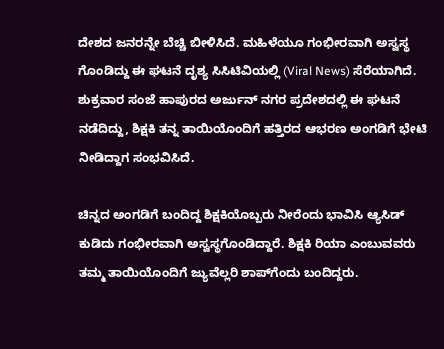ದೇಶದ ಜನರನ್ನೇ ಬೆಚ್ಚಿ ಬೀಳಿಸಿದೆ. ಮಹಿಳೆಯೂ ಗಂಭೀರವಾಗಿ ಅಸ್ವಸ್ಥ ಗೊಂಡಿದ್ದು ಈ ಘಟನೆ ದೃಶ್ಯ ಸಿಸಿಟಿವಿಯಲ್ಲಿ (Viral News) ಸೆರೆಯಾಗಿದೆ. ಶುಕ್ರವಾರ ಸಂಜೆ ಹಾಪುರದ ಅರ್ಜುನ್ ನಗರ ಪ್ರದೇಶದಲ್ಲಿ ಈ ಘಟನೆ ನಡೆದಿದ್ದು, ಶಿಕ್ಷಕಿ ತನ್ನ ತಾಯಿಯೊಂದಿಗೆ ಹತ್ತಿರದ ಆಭರಣ ಅಂಗಡಿಗೆ ಭೇಟಿ ನೀಡಿದ್ದಾಗ ಸಂಭವಿಸಿದೆ.

ಚಿನ್ನದ ಅಂಗಡಿಗೆ ಬಂದಿದ್ದ ಶಿಕ್ಷಕಿಯೊಬ್ಬರು ನೀರೆಂದು ಭಾವಿಸಿ ಆ್ಯಸಿಡ್ ಕುಡಿದು ಗಂಭೀರವಾಗಿ ಅಸ್ವಸ್ಥಗೊಂಡಿದ್ದಾರೆ. ಶಿಕ್ಷಕಿ ರಿಯಾ ಎಂಬುವವರು ತಮ್ಮ ತಾಯಿಯೊಂದಿಗೆ ಜ್ಯುವೆಲ್ಲರಿ ಶಾಪ್‌ಗೆಂದು ಬಂದಿದ್ದರು.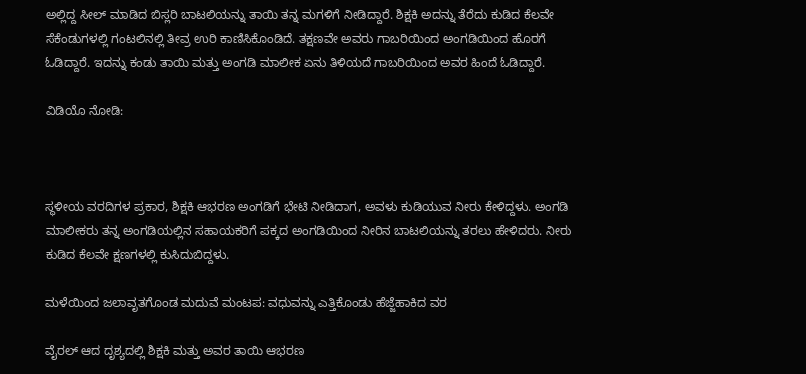ಅಲ್ಲಿದ್ದ ಸೀಲ್ ಮಾಡಿದ ಬಿಸ್ಲರಿ ಬಾಟಲಿಯನ್ನು ತಾಯಿ ತನ್ನ ಮಗಳಿಗೆ ನೀಡಿದ್ದಾರೆ. ಶಿಕ್ಷಕಿ ಅದನ್ನು ತೆರೆದು ಕುಡಿದ ಕೆಲವೇ ಸೆಕೆಂಡುಗಳಲ್ಲಿ ಗಂಟಲಿನಲ್ಲಿ ತೀವ್ರ ಉರಿ ಕಾಣಿಸಿಕೊಂಡಿದೆ. ತಕ್ಷಣವೇ ಅವರು ಗಾಬರಿಯಿಂದ ಅಂಗಡಿಯಿಂದ ಹೊರಗೆ ಓಡಿದ್ದಾರೆ. ಇದನ್ನು ಕಂಡು ತಾಯಿ ಮತ್ತು ಅಂಗಡಿ ಮಾಲೀಕ ಏನು ತಿಳಿಯದೆ ಗಾಬರಿಯಿಂದ ಅವರ ಹಿಂದೆ ಓಡಿದ್ದಾರೆ.

ವಿಡಿಯೊ ನೋಡಿ:



ಸ್ಥಳೀಯ ವರದಿಗಳ ಪ್ರಕಾರ, ಶಿಕ್ಷಕಿ ಆಭರಣ ಅಂಗಡಿಗೆ ಭೇಟಿ ನೀಡಿದಾಗ, ಅವಳು ಕುಡಿಯುವ ನೀರು ಕೇಳಿದ್ದಳು. ಅಂಗಡಿ ಮಾಲೀಕರು ತನ್ನ ಅಂಗಡಿಯಲ್ಲಿನ ಸಹಾಯಕರಿಗೆ ಪಕ್ಕದ ಅಂಗಡಿಯಿಂದ ನೀರಿನ ಬಾಟಲಿಯನ್ನು ತರಲು ಹೇಳಿದರು. ನೀರು ಕುಡಿದ ಕೆಲವೇ ಕ್ಷಣಗಳಲ್ಲಿ ಕುಸಿದುಬಿದ್ದಳು.

ಮಳೆಯಿಂದ ಜಲಾವೃತಗೊಂಡ ಮದುವೆ ಮಂಟಪ: ವಧುವನ್ನು ಎತ್ತಿಕೊಂಡು ಹೆಜ್ಜೆಹಾಕಿದ ವರ

ವೈರಲ್ ಆದ ದೃಶ್ಯದಲ್ಲಿ ಶಿಕ್ಷಕಿ ಮತ್ತು ಅವರ ತಾಯಿ ಆಭರಣ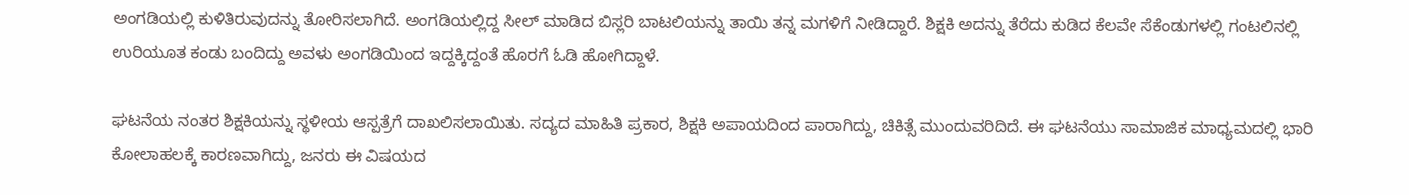ಅಂಗಡಿಯಲ್ಲಿ ಕುಳಿತಿರುವುದನ್ನು ತೋರಿಸಲಾಗಿದೆ. ಅಂಗಡಿಯಲ್ಲಿದ್ದ ಸೀಲ್ ಮಾಡಿದ ಬಿಸ್ಲರಿ ಬಾಟಲಿಯನ್ನು ತಾಯಿ ತನ್ನ ಮಗಳಿಗೆ ನೀಡಿದ್ದಾರೆ. ಶಿಕ್ಷಕಿ ಅದನ್ನು ತೆರೆದು ಕುಡಿದ ಕೆಲವೇ ಸೆಕೆಂಡುಗಳಲ್ಲಿ ಗಂಟಲಿನಲ್ಲಿ ಉರಿಯೂತ ಕಂಡು ಬಂದಿದ್ದು ಅವಳು ಅಂಗಡಿಯಿಂದ ಇದ್ದಕ್ಕಿದ್ದಂತೆ ಹೊರಗೆ ಓಡಿ ಹೋಗಿದ್ದಾಳೆ.

ಘಟನೆಯ ನಂತರ ಶಿಕ್ಷಕಿಯನ್ನು ಸ್ಥಳೀಯ ಆಸ್ಪತ್ರೆಗೆ ದಾಖಲಿಸಲಾಯಿತು. ಸದ್ಯದ ಮಾಹಿತಿ ಪ್ರಕಾರ, ಶಿಕ್ಷಕಿ ಅಪಾಯದಿಂದ ಪಾರಾಗಿದ್ದು, ಚಿಕಿತ್ಸೆ ಮುಂದುವರಿದಿದೆ. ಈ ಘಟನೆಯು ಸಾಮಾಜಿಕ ಮಾಧ್ಯಮದಲ್ಲಿ ಭಾರಿ ಕೋಲಾಹಲಕ್ಕೆ ಕಾರಣವಾಗಿದ್ದು, ಜನರು ಈ ವಿಷಯದ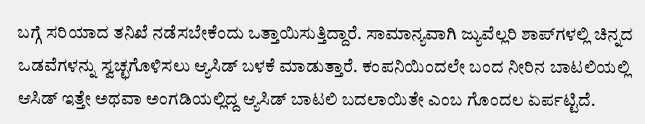ಬಗ್ಗೆ ಸರಿಯಾದ ತನಿಖೆ ನಡೆಸಬೇಕೆಂದು ಒತ್ತಾಯಿಸುತ್ತಿದ್ದಾರೆ. ಸಾಮಾನ್ಯವಾಗಿ ಜ್ಯುವೆಲ್ಲರಿ ಶಾಪ್‌ಗಳಲ್ಲಿ ಚಿನ್ನದ ಒಡವೆಗಳನ್ನು ಸ್ವಚ್ಛಗೊಳಿಸಲು ಆ್ಯಸಿಡ್ ಬಳಕೆ ಮಾಡುತ್ತಾರೆ. ಕಂಪನಿಯಿಂದಲೇ ಬಂದ ನೀರಿನ ಬಾಟಲಿಯಲ್ಲಿ ಆಸಿಡ್ ಇತ್ತೇ ಅಥವಾ ಅಂಗಡಿಯಲ್ಲಿದ್ದ ಆ್ಯಸಿಡ್ ಬಾಟಲಿ ಬದಲಾಯಿತೇ ಎಂಬ ಗೊಂದಲ ಏರ್ಪಟ್ಟಿದೆ.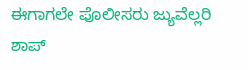ಈಗಾಗಲೇ ಪೊಲೀಸರು ಜ್ಯುವೆಲ್ಲರಿ ಶಾಪ್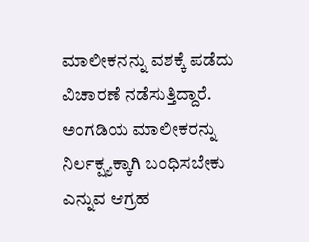ಮಾಲೀಕನನ್ನು ವಶಕ್ಕೆ ಪಡೆದು ವಿಚಾರಣೆ ನಡೆಸುತ್ತಿದ್ದಾರೆ. ಅಂಗಡಿಯ ಮಾಲೀಕರನ್ನು ನಿರ್ಲಕ್ಷ್ಯಕ್ಕಾಗಿ ಬಂಧಿಸಬೇಕು ಎನ್ನುವ ಆಗ್ರಹ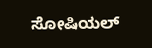ಸೋಷಿಯಲ್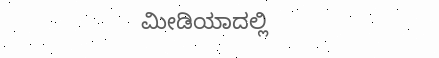ಮೀಡಿಯಾದಲ್ಲಿ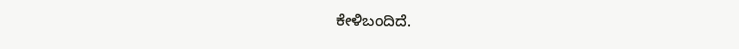ಕೇಳಿಬಂದಿದೆ.